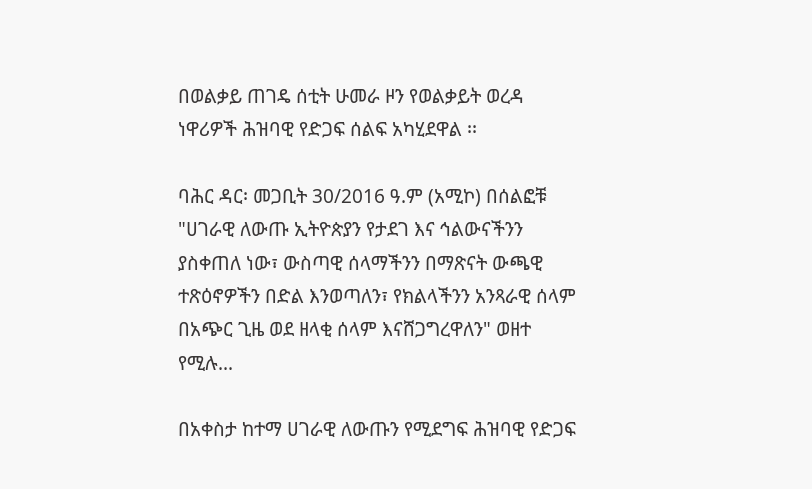በወልቃይ ጠገዴ ሰቲት ሁመራ ዞን የወልቃይት ወረዳ ነዋሪዎች ሕዝባዊ የድጋፍ ሰልፍ አካሂደዋል ፡፡

ባሕር ዳር፡ መጋቢት 30/2016 ዓ.ም (አሚኮ) በሰልፎቹ "ሀገራዊ ለውጡ ኢትዮጵያን የታደገ እና ኅልውናችንን ያስቀጠለ ነው፣ ውስጣዊ ሰላማችንን በማጽናት ውጫዊ ተጽዕኖዎችን በድል እንወጣለን፣ የክልላችንን አንጻራዊ ሰላም በአጭር ጊዜ ወደ ዘላቂ ሰላም እናሸጋግረዋለን" ወዘተ የሚሉ...

በአቀስታ ከተማ ሀገራዊ ለውጡን የሚደግፍ ሕዝባዊ የድጋፍ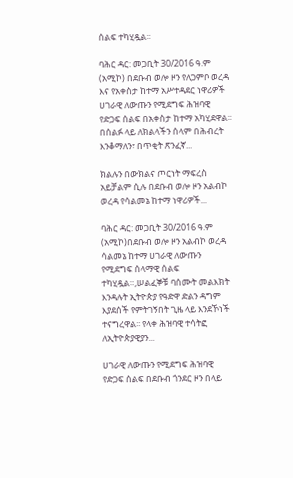ሰልፍ ተካሂዷል፡፡

ባሕር ዳር: መጋቢት 30/2016 ዓ.ም (አሚኮ) በደቡብ ወሎ ዞን የለጋምቦ ወረዳ እና የአቀስታ ከተማ አሥተዳደር ነዋሪዎች ሀገራዊ ለውጡን የሚደግፍ ሕዝባዊ የድጋፍ ሰልፍ በአቀስታ ከተማ አካሂደዋል፡፡ በሰልፉ ላይ ለክልላችን ሰላም በሕብረት እንቆማለን፣ በጥቂት ጽንፈኛ...

ክልሉን በውክልና ጦርነት ማፍረስ አይቻልም ሲሉ በደቡብ ወሎ ዞን አልብኮ ወረዳ የሳልመኔ ከተማ ነዋሪዎች...

ባሕር ዳር: መጋቢት 30/2016 ዓ.ም (አሚኮ)በደቡብ ወሎ ዞን አልብኮ ወረዳ ሳልመኔ ከተማ ሀገራዊ ለውጡን የሚደግፍ ሰላማዊ ሰልፍ ተካሂዷል።,ሠልፈኞቹ ባሰሙት መልእክት እንዳሉት ኢትዮጵያ የዓድዋ ድልን ዳግም እያደሰች የምትገኝበት ጊዜ ላይ እንደኾነች ተናግረዋል፡፡ የላቀ ሕዝባዊ ተሳትፎ ለኢትዮጵያዊያን...

ሀገራዊ ለውጡን የሚደግፍ ሕዝባዊ የድጋፍ ሰልፍ በደቡብ ጎንደር ዞን በላይ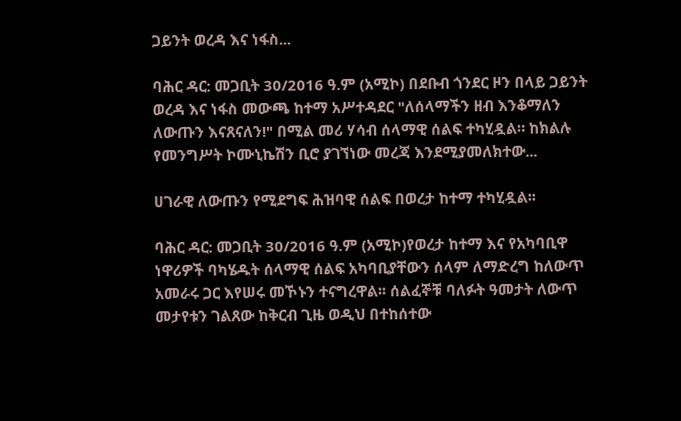ጋይንት ወረዳ እና ነፋስ...

ባሕር ዳር: መጋቢት 30/2016 ዓ.ም (አሚኮ) በደቡብ ጎንደር ዞን በላይ ጋይንት ወረዳ እና ነፋስ መውጫ ከተማ አሥተዳደር "ለሰላማችን ዘብ እንቆማለን ለውጡን እናጸናለን!" በሚል መሪ ሃሳብ ሰላማዊ ሰልፍ ተካሂዷል። ከክልሉ የመንግሥት ኮሙኒኬሽን ቢሮ ያገኘነው መረጃ እንደሚያመለክተው...

ሀገራዊ ለውጡን የሚደግፍ ሕዝባዊ ሰልፍ በወረታ ከተማ ተካሂዷል፡፡

ባሕር ዳር: መጋቢት 30/2016 ዓ.ም (አሚኮ)የወረታ ከተማ እና የአካባቢዋ ነዋሪዎች ባካሄዱት ሰላማዊ ሰልፍ አካባቢያቸውን ሰላም ለማድረግ ከለውጥ አመራሩ ጋር እየሠሩ መኾኑን ተናግረዋል፡፡ ሰልፈኞቹ ባለፉት ዓመታት ለውጥ መታየቱን ገልጸው ከቅርብ ጊዜ ወዲህ በተከሰተው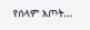የሰላም እጦት...